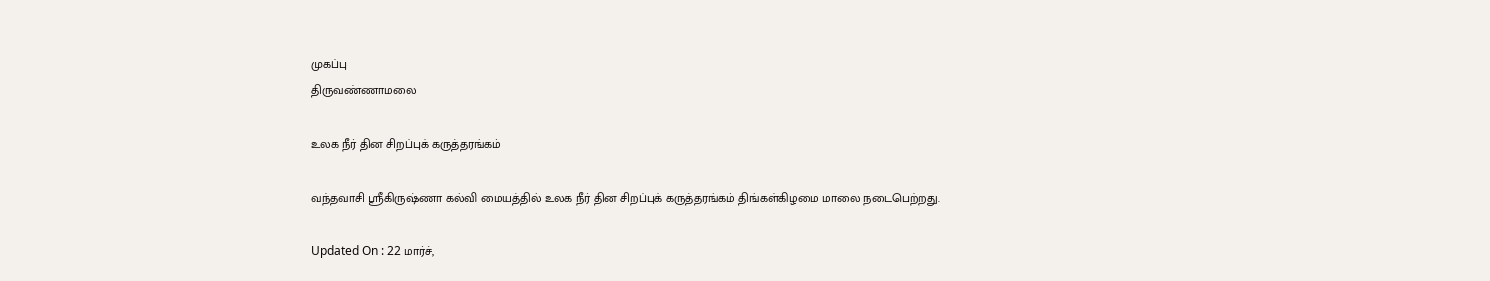முகப்பு
திருவண்ணாமலை

உலக நீர் தின சிறப்புக் கருத்தரங்கம்

வந்தவாசி ஸ்ரீகிருஷ்ணா கல்வி மையத்தில் உலக நீர் தின சிறப்புக் கருத்தரங்கம் திங்கள்கிழமை மாலை நடைபெற்றது.

Updated On : 22 மார்ச்,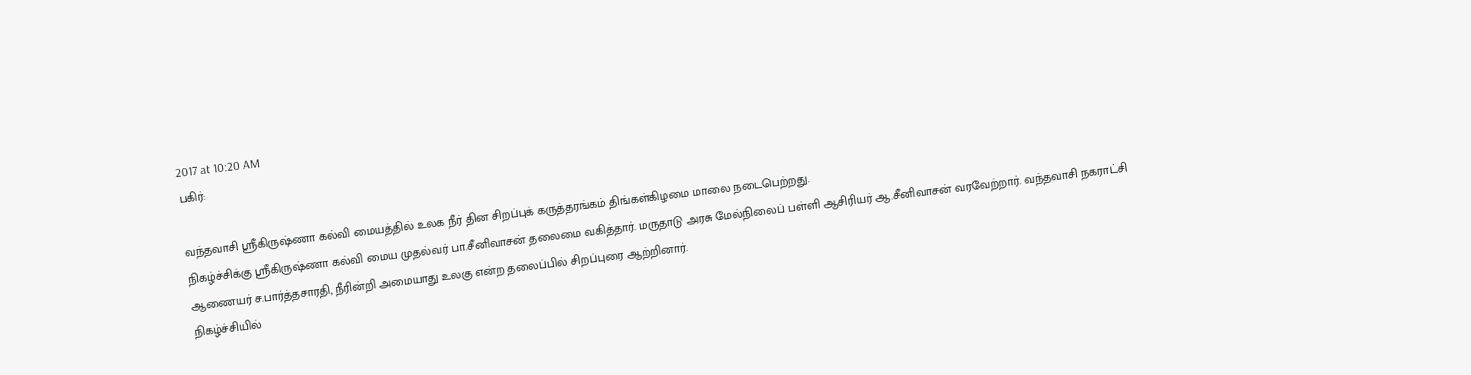2017 at 10:20 AM
பகிர்:

வந்தவாசி ஸ்ரீகிருஷ்ணா கல்வி மையத்தில் உலக நீர் தின சிறப்புக் கருத்தரங்கம் திங்கள்கிழமை மாலை நடைபெற்றது.
நிகழ்ச்சிக்கு ஸ்ரீகிருஷ்ணா கல்வி மைய முதல்வர் பா.சீனிவாசன் தலைமை வகித்தார். மருதாடு அரசு மேல்நிலைப் பள்ளி ஆசிரியர் ஆ.சீனிவாசன் வரவேற்றார். வந்தவாசி நகராட்சி ஆணையர் ச.பார்த்தசாரதி, நீரின்றி அமையாது உலகு என்ற தலைப்பில் சிறப்புரை ஆற்றினார்.
நிகழ்ச்சியில்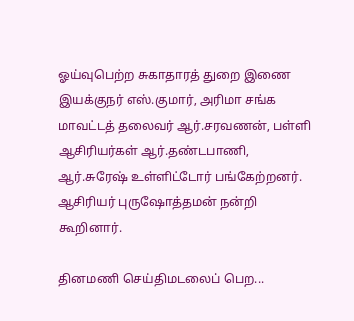ஓய்வுபெற்ற சுகாதாரத் துறை இணை இயக்குநர் எஸ்.குமார், அரிமா சங்க மாவட்டத் தலைவர் ஆர்.சரவணன், பள்ளி ஆசிரியர்கள் ஆர்.தண்டபாணி, ஆர்.சுரேஷ் உள்ளிட்டோர் பங்கேற்றனர். ஆசிரியர் புருஷோத்தமன் நன்றி கூறினார்.

தினமணி செய்திமடலைப் பெற...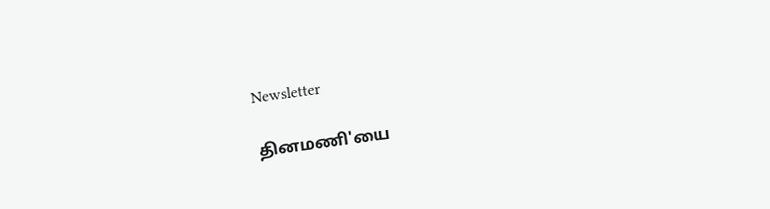Newsletter

தினமணி'யை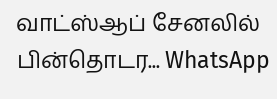வாட்ஸ்ஆப் சேனலில் பின்தொடர... WhatsApp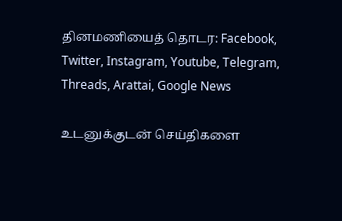தினமணியைத் தொடர: Facebook, Twitter, Instagram, Youtube, Telegram, Threads, Arattai, Google News

உடனுக்குடன் செய்திகளை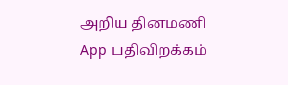அறிய தினமணி App பதிவிறக்கம்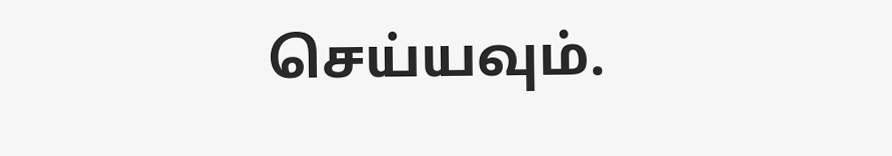செய்யவும்.